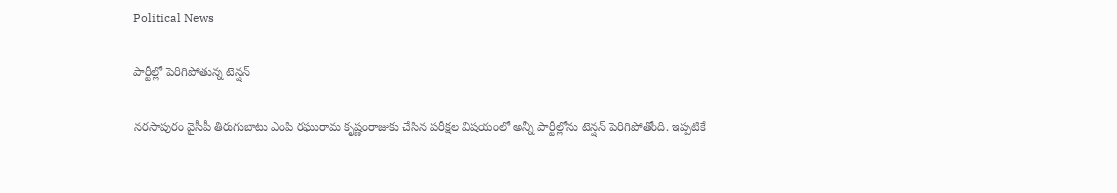Political News

పార్టీల్లో పెరిగిపోతున్న టెన్షన్

నరసాపురం వైసీపీ తిరుగుబాటు ఎంపి రఘురామ కృష్ణంరాజుకు చేసిన పరీక్షల విషయంలో అన్నీ పార్టీల్లోను టెన్షన్ పెరిగిపోతోంది. ఇప్పటికే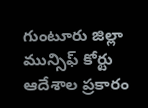గుంటూరు జిల్లా మున్సిఫ్ కోర్టు ఆదేశాల ప్రకారం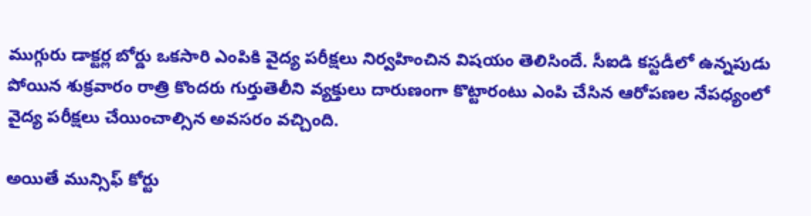ముగ్గురు డాక్టర్ల బోర్డు ఒకసారి ఎంపికి వైద్య పరీక్షలు నిర్వహించిన విషయం తెలిసిందే. సీఐడి కస్టడీలో ఉన్నపుడు పోయిన శుక్రవారం రాత్రి కొందరు గుర్తుతెలీని వ్యక్తులు దారుణంగా కొట్టారంటు ఎంపి చేసిన ఆరోపణల నేపధ్యంలో వైద్య పరీక్షలు చేయించాల్సిన అవసరం వచ్చింది.

అయితే మున్సిఫ్ కోర్టు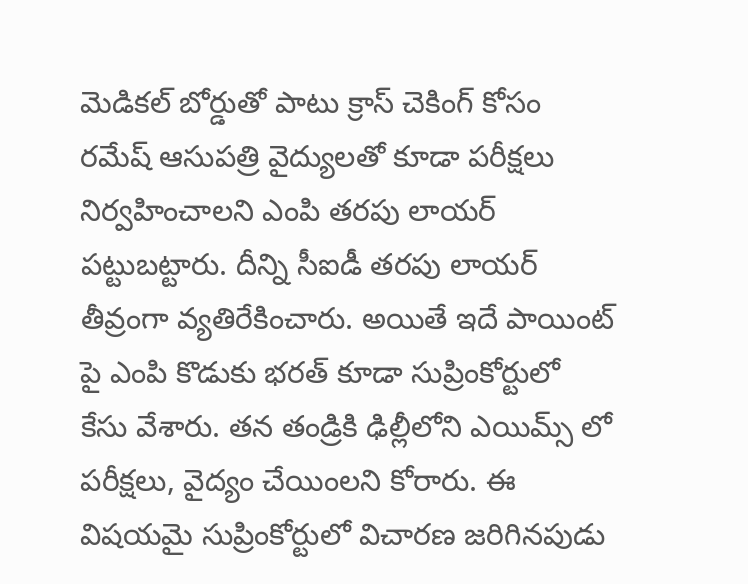మెడికల్ బోర్డుతో పాటు క్రాస్ చెకింగ్ కోసం రమేష్ ఆసుపత్రి వైద్యులతో కూడా పరీక్షలు నిర్వహించాలని ఎంపి తరపు లాయర్ పట్టుబట్టారు. దీన్ని సీఐడీ తరపు లాయర్ తీవ్రంగా వ్యతిరేకించారు. అయితే ఇదే పాయింట్ పై ఎంపి కొడుకు భరత్ కూడా సుప్రింకోర్టులో కేసు వేశారు. తన తండ్రికి ఢిల్లీలోని ఎయిమ్స్ లో పరీక్షలు, వైద్యం చేయింలని కోరారు. ఈ విషయమై సుప్రింకోర్టులో విచారణ జరిగినపుడు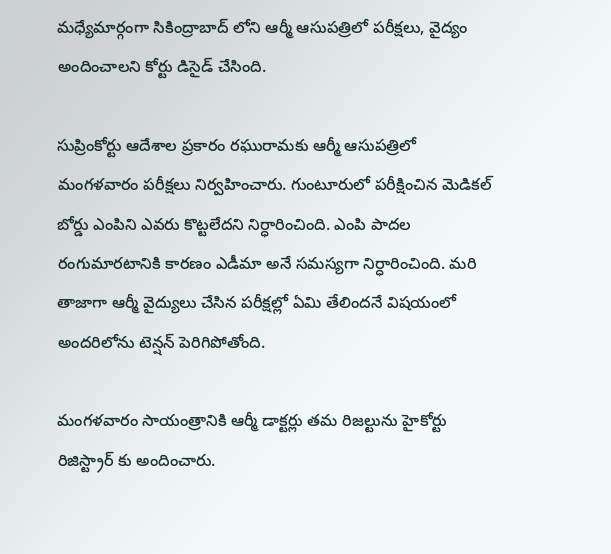మధ్యేమార్గంగా సికింద్రాబాద్ లోని ఆర్మీ ఆసుపత్రిలో పరీక్షలు, వైద్యం అందించాలని కోర్టు డిసైడ్ చేసింది.

సుప్రింకోర్టు ఆదేశాల ప్రకారం రఘురామకు ఆర్మీ ఆసుపత్రిలో మంగళవారం పరీక్షలు నిర్వహించారు. గుంటూరులో పరీక్షించిన మెడికల్ బోర్డు ఎంపిని ఎవరు కొట్టలేదని నిర్ధారించింది. ఎంపి పాదల రంగుమారటానికి కారణం ఎడీమా అనే సమస్యగా నిర్ధారించింది. మరి తాజాగా ఆర్మీ వైద్యులు చేసిన పరీక్షల్లో ఏమి తేలిందనే విషయంలో అందరిలోను టెన్షన్ పెరిగిపోతోంది.

మంగళవారం సాయంత్రానికి ఆర్మీ డాక్టర్లు తమ రిజల్టును హైకోర్టు రిజిస్ట్రార్ కు అందించారు.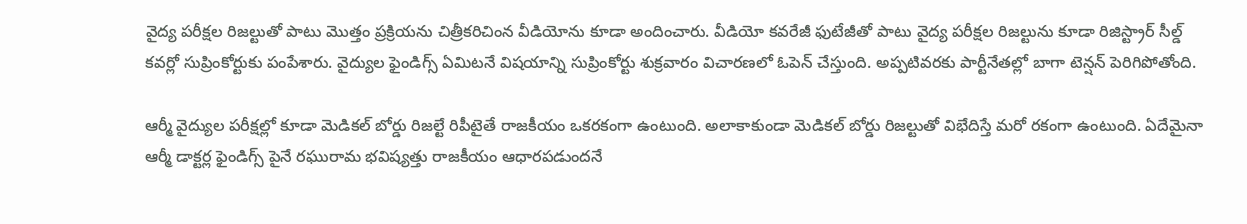వైద్య పరీక్షల రిజల్టుతో పాటు మొత్తం ప్రక్రియను చిత్రీకరిచింన వీడియోను కూడా అందించారు. వీడియో కవరేజీ ఫుటేజీతో పాటు వైద్య పరీక్షల రిజల్టును కూడా రిజిస్ట్రార్ సీల్డ్ కవర్లో సుప్రింకోర్టుకు పంపేశారు. వైద్యుల ఫైండిగ్స్ ఏమిటనే విషయాన్ని సుప్రింకోర్టు శుక్రవారం విచారణలో ఓపెన్ చేస్తుంది. అప్పటివరకు పార్టీనేతల్లో బాగా టెన్షన్ పెరిగిపోతోంది.

ఆర్మీ వైద్యుల పరీక్షల్లో కూడా మెడికల్ బోర్డు రిజల్టే రిపీటైతే రాజకీయం ఒకరకంగా ఉంటుంది. అలాకాకుండా మెడికల్ బోర్డు రిజల్టుతో విభేదిస్తే మరో రకంగా ఉంటుంది. ఏదేమైనా ఆర్మీ డాక్టర్ల ఫైండిగ్స్ పైనే రఘురామ భవిష్యత్తు రాజకీయం ఆధారపడుందనే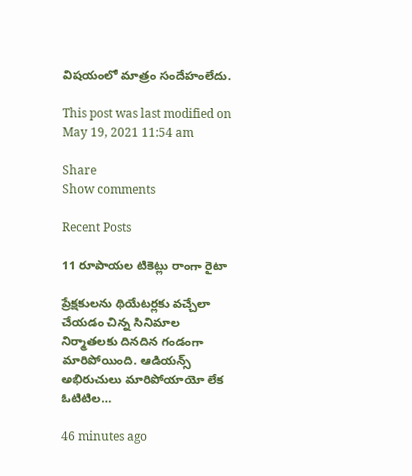విషయంలో మాత్రం సందేహంలేదు.

This post was last modified on May 19, 2021 11:54 am

Share
Show comments

Recent Posts

11 రూపాయల టికెట్లు రాంగా రైటా

ప్రేక్షకులను థియేటర్లకు వచ్చేలా చేయడం చిన్న సినిమాల నిర్మాతలకు దినదిన గండంగా మారిపోయింది. ఆడియన్స్ అభిరుచులు మారిపోయాయో లేక ఓటిటిల…

46 minutes ago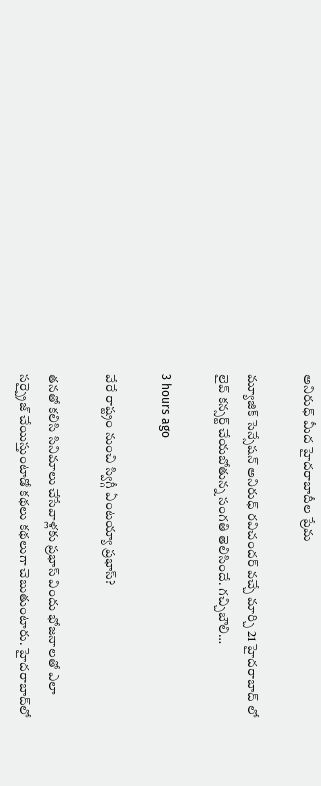అనిరుధ్ మీద హైదరాబాదీల ప్రేమ

మ్యూజిక్ సెన్సేషన్ అనిరుధ్ రవిచందర్ వచ్చే మార్చి 21 హైదరాబాద్ లో లైవ్ కన్సర్ట్ చేయబోతున్న సంగతి తెలిసిందే. గచ్చిబౌలి…

3 hours ago

వేరే రాష్ట్రం నుంచి స్విగ్గీ ఏంటయ్యా ప్రభాస్?

తనతో కలిసి సినిమాలు చేసేవాళ్లకు ప్రభాస్ విందు భోజనాలతో ఎలా సర్ప్రైజ్ చేయిస్తుంటాడో కథలు కథలుగా చెబుతుంటారు. హైదరాబాద్‌లో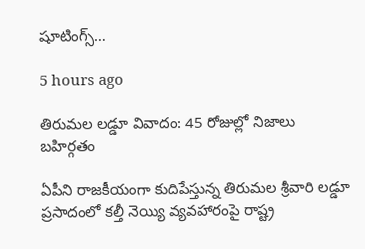షూటింగ్స్…

5 hours ago

తిరుమల లడ్డూ వివాదం: 45 రోజుల్లో నిజాలు బహిర్గతం

ఏపీని రాజకీయంగా కుదిపేస్తున్న తిరుమల శ్రీవారి లడ్డూ ప్రసాదంలో కల్తీ నెయ్యి వ్యవహారంపై రాష్ట్ర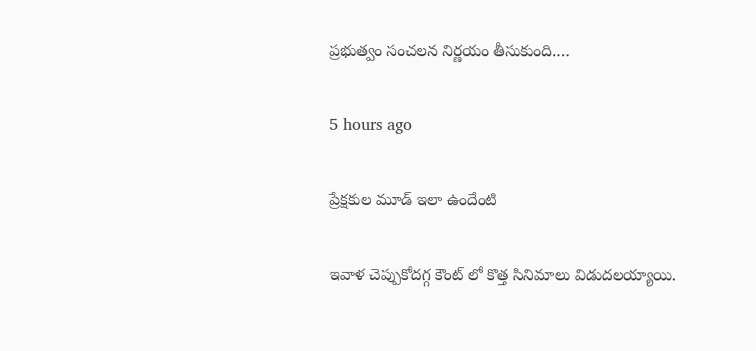ప్రభుత్వం సంచలన నిర్ణయం తీసుకుంది.…

5 hours ago

ప్రేక్షకుల మూడ్ ఇలా ఉందేంటి

ఇవాళ చెప్పుకోదగ్గ కౌంట్ లో కొత్త సినిమాలు విడుదలయ్యాయి.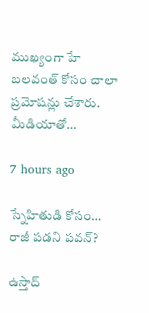ముఖ్యంగా హే బలవంత్ కోసం చాలా ప్రమోషన్లు చేశారు. మీడియాతో…

7 hours ago

స్నేహితుడి కోసం… రాజీ పడని పవన్?

ఉస్తాద్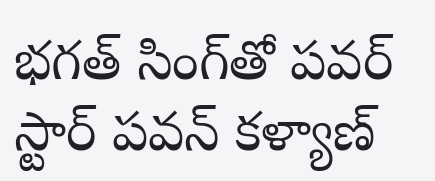భ‌గ‌త్ సింగ్‌తో ప‌వ‌ర్ స్టార్ ప‌వ‌న్ క‌ళ్యాణ్‌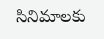సినిమాల‌కు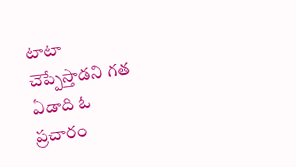టాటా చెప్పేస్తాడ‌ని గ‌త ఏడాది ఓ ప్ర‌చారం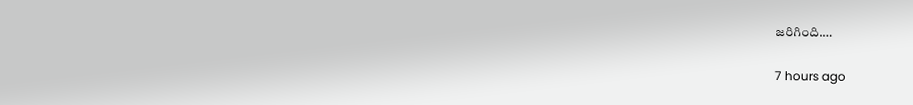జ‌రిగింది.…

7 hours ago